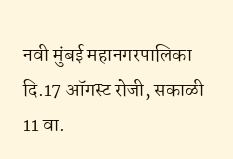नवी मुंबई महानगरपालिका दि.17 ऑगस्ट रोजी, सकाळी 11 वा.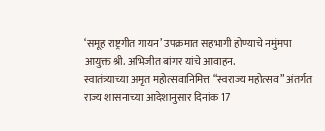‘समूह राष्ट्रगीत गायन’ उपक्रमात सहभागी होण्याचे नमुंमपा आयुक्त श्री. अभिजीत बांगर यांचे आवाहन.
स्वातंत्र्याच्या अमृत महोत्सवानिमित्त “स्वराज्य महोत्सव” अंतर्गत राज्य शासनाच्या आदेशानुसार दिनांक 17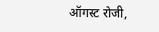ऑगस्ट रोजी,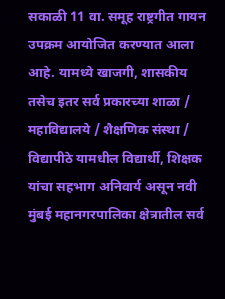सकाळी 11 वा. समूह राष्ट्रगीत गायन उपक्रम आयोजित करण्यात आला आहे. यामध्ये खाजगी, शासकीय तसेच इतर सर्व प्रकारच्या शाळा / महाविद्यालये / शैक्षणिक संस्था / विद्यापीठे यामधील विद्यार्थी, शिक्षक यांचा सहभाग अनिवार्य असून नवी मुंबई महानगरपालिका क्षेत्रातील सर्व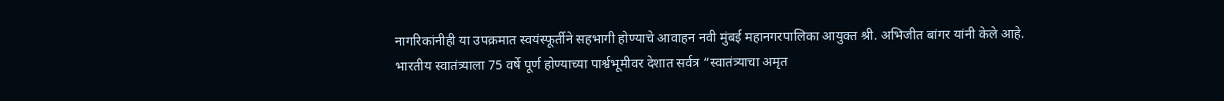नागरिकांनीही या उपक्रमात स्वयंस्फूर्तीने सहभागी होण्याचे आवाहन नवी मुंबई महानगरपालिका आयुक्त श्री. अभिजीत बांगर यांनी केले आहे.
भारतीय स्वातंत्र्याला 75 वर्षे पूर्ण होण्याच्या पार्श्वभूमीवर देशात सर्वत्र “स्वातंत्र्याचा अमृत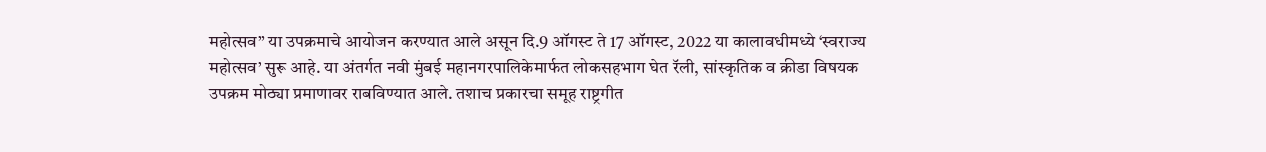महोत्सव” या उपक्रमाचे आयोजन करण्यात आले असून दि.9 ऑगस्ट ते 17 ऑगस्ट, 2022 या कालावधीमध्ये ‘स्वराज्य महोत्सव’ सुरू आहे. या अंतर्गत नवी मुंबई महानगरपालिकेमार्फत लोकसहभाग घेत रॅली, सांस्कृतिक व क्रीडा विषयक उपक्रम मोठ्या प्रमाणावर राबविण्यात आले. तशाच प्रकारचा समूह राष्ट्रगीत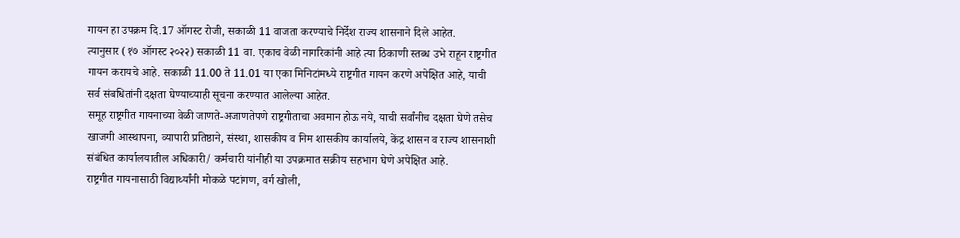गायन हा उपक्रम दि.17 ऑगस्ट रोजी, सकाळी 11 वाजता करण्याचे निर्देश राज्य शासनाने दिले आहेत.
त्यानुसार (१७ ऑगस्ट २०२२) सकाळी 11 वा. एकाच वेळी नागरिकांनी आहे त्या ठिकाणी स्तब्ध उभे राहून राष्ट्रगीत गायन करायचे आहे. सकाळी 11.00 ते 11.01 या एका मिनिटांमध्ये राष्ट्रगीत गायन करणे अपेक्षित आहे, याची सर्व संबधितांनी दक्षता घेण्याच्याही सूचना करण्यात आलेल्या आहेत.
समूह राष्ट्रगीत गायनाच्या वेळी जाणते-अजाणतेपणे राष्ट्रगीताचा अवमान होऊ नये, याची सर्वांनीच दक्षता घेणे तसेच खाजगी आस्थापना, व्यापारी प्रतिष्ठाने, संस्था, शासकीय व निम शासकीय कार्यालये, केंद्र शासन व राज्य शासनाशी संबंधित कार्यालयातील अधिकारी/ कर्मचारी यांनीही या उपक्रमात सक्रीय सहभाग घेणे अपेक्षित आहे.
राष्ट्रगीत गायनासाठी विद्यार्थ्यांनी मोकळे पटांगण, वर्ग खोली,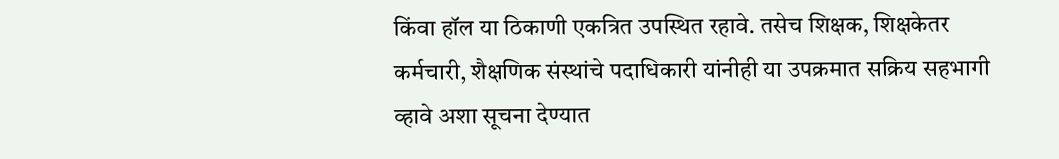किंवा हॉल या ठिकाणी एकत्रित उपस्थित रहावे. तसेच शिक्षक, शिक्षकेतर कर्मचारी, शैक्षणिक संस्थांचे पदाधिकारी यांनीही या उपक्रमात सक्रिय सहभागी व्हावे अशा सूचना देण्यात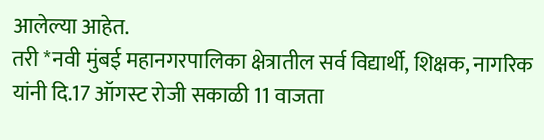आलेल्या आहेत.
तरी *नवी मुंबई महानगरपालिका क्षेत्रातील सर्व विद्यार्थी, शिक्षक, नागरिक यांनी दि.17 ऑगस्ट रोजी सकाळी 11 वाजता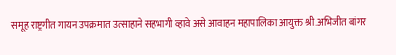समूह राष्ट्रगीत गायन उपक्रमात उत्साहाने सहभागी व्हावे असे आवाहन महापालिका आयुक्त श्री.अभिजीत बांगर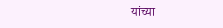यांच्या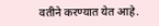वतीने करण्यात येत आहे.